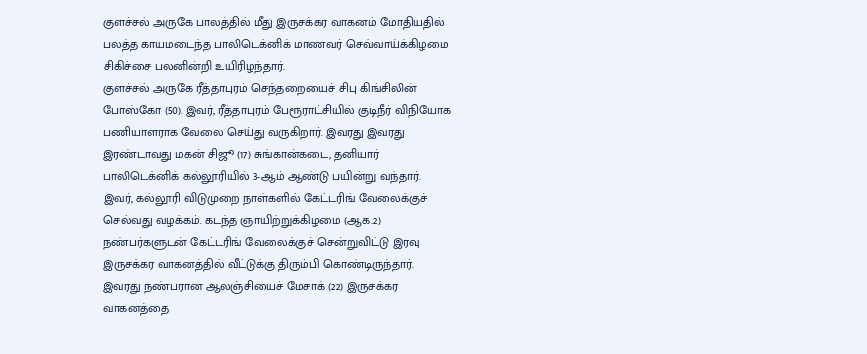குளச்சல் அருகே பாலத்தில் மீது இருசக்கர வாகனம் மோதியதில் பலத்த காயமடைந்த பாலிடெக்னிக் மாணவர் செவ்வாய்க்கிழமை சிகிச்சை பலனின்றி உயிரிழந்தார்.
குளச்சல் அருகே ரீத்தாபுரம் செந்தறையைச் சிபு கிங்சிலின் போஸ்கோ (50). இவர், ரீத்தாபுரம் பேரூராட்சியில் குடிநீர் விநியோக பணியாளராக வேலை செய்து வருகிறார். இவரது இவரது இரண்டாவது மகன் சிஜூ (17) சுங்கான்கடை, தனியார் பாலிடெக்னிக் கல்லூரியில் 3-ஆம் ஆண்டு பயின்று வந்தார்.
இவர், கல்லூரி விடுமுறை நாள்களில் கேட்டரிங் வேலைக்குச் செல்வது வழக்கம். கடந்த ஞாயிற்றுக்கிழமை (ஆக.2) நண்பர்களுடன் கேட்டரிங் வேலைக்குச் சென்றுவிட்டு இரவு இருசக்கர வாகனத்தில் வீட்டுக்கு திரும்பி கொண்டிருந்தார். இவரது நண்பரான ஆலஞ்சியைச் மேசாக் (22) இருசக்கர வாகனத்தை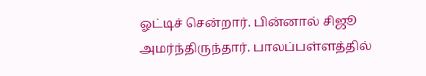ஓட்டிச் சென்றார். பின்னால் சிஜூ அமர்ந்திருந்தார். பாலப்பள்ளத்தில்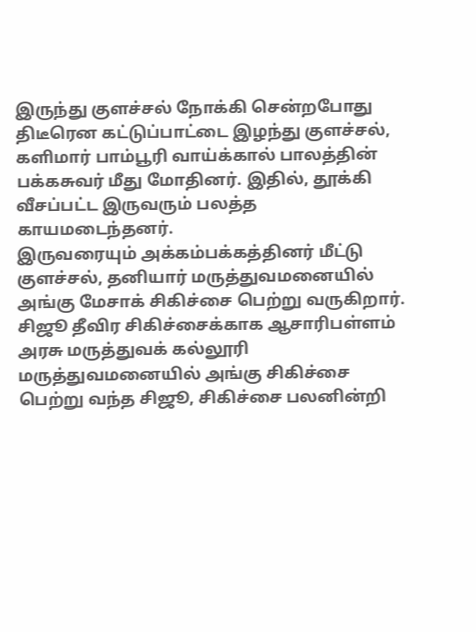இருந்து குளச்சல் நோக்கி சென்றபோது திடீரென கட்டுப்பாட்டை இழந்து குளச்சல், களிமார் பாம்பூரி வாய்க்கால் பாலத்தின் பக்கசுவர் மீது மோதினர். இதில், தூக்கி வீசப்பட்ட இருவரும் பலத்த காயமடைந்தனர்.
இருவரையும் அக்கம்பக்கத்தினர் மீட்டு குளச்சல், தனியார் மருத்துவமனையில் அங்கு மேசாக் சிகிச்சை பெற்று வருகிறார். சிஜூ தீவிர சிகிச்சைக்காக ஆசாரிபள்ளம் அரசு மருத்துவக் கல்லூரி மருத்துவமனையில் அங்கு சிகிச்சை பெற்று வந்த சிஜூ, சிகிச்சை பலனின்றி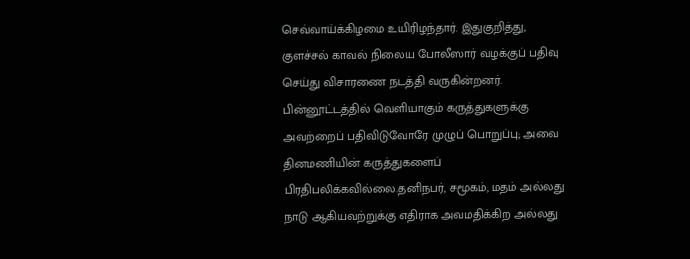செவ்வாய்க்கிழமை உயிரிழந்தார். இதுகுறித்து, குளச்சல் காவல் நிலைய போலீஸார் வழக்குப் பதிவு செய்து விசாரணை நடத்தி வருகின்றனர்.
பின்னூட்டத்தில் வெளியாகும் கருத்துகளுக்கு அவற்றைப் பதிவிடுவோரே முழுப் பொறுப்பு; அவை தினமணியின் கருத்துகளைப் பிரதிபலிக்கவில்லை.தனிநபர், சமூகம், மதம் அல்லது நாடு ஆகியவற்றுக்கு எதிராக அவமதிக்கிற அல்லது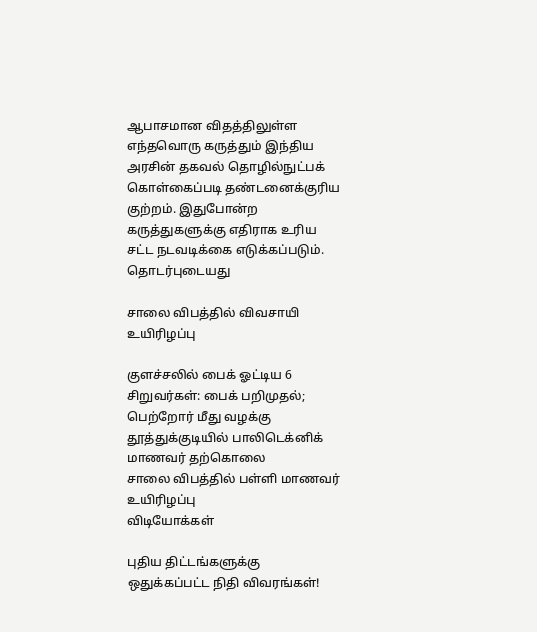ஆபாசமான விதத்திலுள்ள எந்தவொரு கருத்தும் இந்திய அரசின் தகவல் தொழில்நுட்பக் கொள்கைப்படி தண்டனைக்குரிய குற்றம். இதுபோன்ற கருத்துகளுக்கு எதிராக உரிய சட்ட நடவடிக்கை எடுக்கப்படும்.
தொடர்புடையது

சாலை விபத்தில் விவசாயி உயிரிழப்பு

குளச்சலில் பைக் ஓட்டிய 6 சிறுவர்கள்: பைக் பறிமுதல்; பெற்றோர் மீது வழக்கு
தூத்துக்குடியில் பாலிடெக்னிக் மாணவர் தற்கொலை
சாலை விபத்தில் பள்ளி மாணவர் உயிரிழப்பு
விடியோக்கள்

புதிய திட்டங்களுக்கு ஒதுக்கப்பட்ட நிதி விவரங்கள்!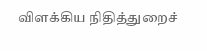விளக்கிய நிதித்துறைச்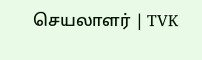செயலாளர் | TVK